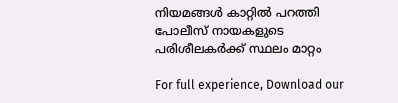നിയമങ്ങള്‍ കാറ്റില്‍ പറത്തി പോലീസ് നായകളുടെ പരിശീലകര്‍ക്ക് സ്ഥലം മാറ്റം

For full experience, Download our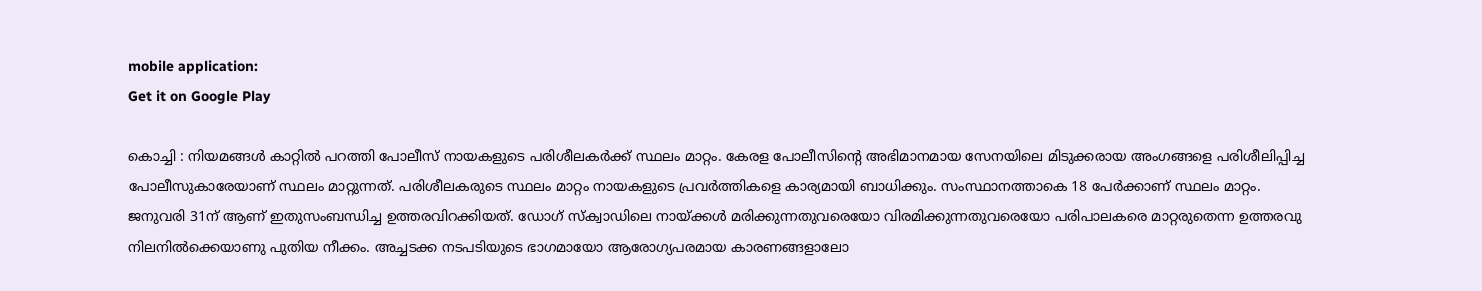mobile application:
Get it on Google Play

കൊച്ചി : നിയമങ്ങള്‍ കാറ്റില്‍ പറത്തി പോലീസ് നായകളുടെ പരിശീലകര്‍ക്ക് സ്ഥലം മാറ്റം. കേരള പോലീസിന്റെ അഭിമാനമായ സേനയിലെ മിടുക്കരായ അംഗങ്ങളെ പരിശീലിപ്പിച്ച പോലീസുകാരേയാണ് സ്ഥലം മാറ്റുന്നത്. പരിശീലകരുടെ സ്ഥലം മാറ്റം നായകളുടെ പ്രവര്‍ത്തികളെ കാര്യമായി ബാധിക്കും. സംസ്ഥാനത്താകെ 18 പേര്‍ക്കാണ് സ്ഥലം മാറ്റം. ജനുവരി 31ന് ആണ് ഇതുസംബന്ധിച്ച ഉത്തരവിറക്കിയത്. ഡോഗ് സ്‌ക്വാഡിലെ നായ്ക്കള്‍ മരിക്കുന്നതുവരെയോ വിരമിക്കുന്നതുവരെയോ പരിപാലകരെ മാറ്റരുതെന്ന ഉത്തരവു നിലനില്‍ക്കെയാണു പുതിയ നീക്കം. അച്ചടക്ക നടപടിയുടെ ഭാഗമായോ ആരോഗ്യപരമായ കാരണങ്ങളാലോ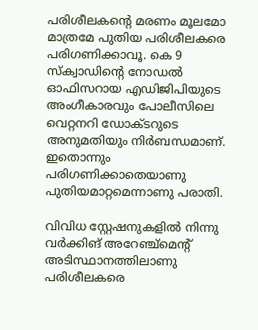പരിശീലകന്റെ മരണം മൂലമോ മാത്രമേ പുതിയ പരിശീലകരെ പരിഗണിക്കാവൂ. കെ 9 സ്‌ക്വാഡിന്റെ നോഡല്‍ ഓഫിസറായ എഡിജിപിയുടെ അംഗീകാരവും പോലീസിലെ വെറ്റനറി ഡോക്ടറുടെ അനുമതിയും നിര്‍ബന്ധമാണ്. ഇതൊന്നും പരിഗണിക്കാതെയാണു പുതിയമാറ്റമെന്നാണു പരാതി.

വിവിധ സ്റ്റേഷനുകളില്‍ നിന്നു വര്‍ക്കിങ് അറേഞ്ച്‌മെന്റ് അടിസ്ഥാനത്തിലാണു പരിശീലകരെ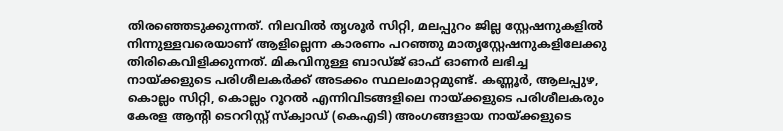തിരഞ്ഞെടുക്കുന്നത്. നിലവില്‍ തൃശൂര്‍ സിറ്റി, മലപ്പുറം ജില്ല സ്റ്റേഷനുകളില്‍ നിന്നുള്ളവരെയാണ് ആളില്ലെന്ന കാരണം പറഞ്ഞു മാതൃസ്റ്റേഷനുകളിലേക്കു തിരികെവിളിക്കുന്നത്. മികവിനുള്ള ബാഡ്ജ് ഓഫ് ഓണര്‍ ലഭിച്ച നായ്ക്കളുടെ പരിശീലകര്‍ക്ക് അടക്കം സ്ഥലംമാറ്റമുണ്ട്. കണ്ണൂര്‍, ആലപ്പുഴ, കൊല്ലം സിറ്റി, കൊല്ലം റൂറല്‍ എന്നിവിടങ്ങളിലെ നായ്ക്കളുടെ പരിശീലകരും കേരള ആന്റി ടെററിസ്റ്റ് സ്‌ക്വാഡ് (കെഎടി) അംഗങ്ങളായ നായ്ക്കളുടെ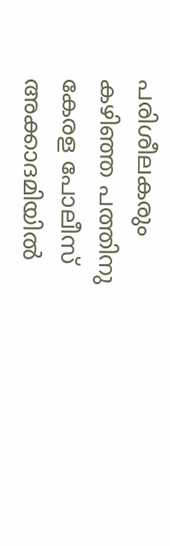പരിശീലകരും കഴിഞ്ഞ പത്തിനു കേരള പോലീസ് അക്കാദമിയില്‍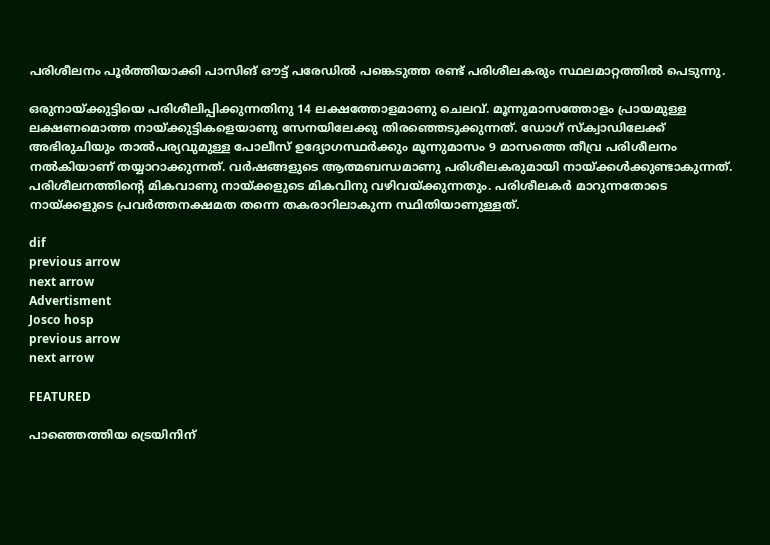പരിശീലനം പൂര്‍ത്തിയാക്കി പാസിങ് ഔട്ട് പരേഡില്‍ പങ്കെടുത്ത രണ്ട് പരിശീലകരും സ്ഥലമാറ്റത്തില്‍ പെടുന്നു.

ഒരുനായ്ക്കുട്ടിയെ പരിശീലിപ്പിക്കുന്നതിനു 14 ലക്ഷത്തോളമാണു ചെലവ്. മൂന്നുമാസത്തോളം പ്രായമുള്ള ലക്ഷണമൊത്ത നായ്ക്കുട്ടികളെയാണു സേനയിലേക്കു തിരഞ്ഞെടുക്കുന്നത്. ഡോഗ് സ്‌ക്വാഡിലേക്ക് അഭിരുചിയും താല്‍പര്യവുമുള്ള പോലീസ് ഉദ്യോഗസ്ഥര്‍ക്കും മൂന്നുമാസം 9 മാസത്തെ തീവ്ര പരിശീലനം നല്‍കിയാണ് തയ്യാറാക്കുന്നത്. വര്‍ഷങ്ങളുടെ ആത്മബന്ധമാണു പരിശീലകരുമായി നായ്ക്കള്‍ക്കുണ്ടാകുന്നത്. പരിശീലനത്തിന്റെ മികവാണു നായ്ക്കളുടെ മികവിനു വഴിവയ്ക്കുന്നതും. പരിശീലകര്‍ മാറുന്നതോടെ നായ്ക്കളുടെ പ്രവര്‍ത്തനക്ഷമത തന്നെ തകരാറിലാകുന്ന സ്ഥിതിയാണുള്ളത്.

dif
previous arrow
next arrow
Advertisment
Josco hosp
previous arrow
next arrow

FEATURED

പാഞ്ഞെത്തിയ ട്രെയിനിന്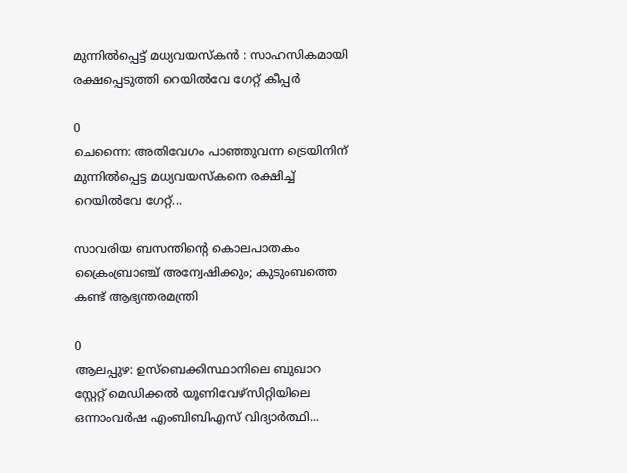മുന്നിൽപ്പെട്ട് മധ്യവയസ്‌കൻ : സാഹസികമായി രക്ഷപ്പെടുത്തി റെയിൽവേ ഗേറ്റ് കീപ്പർ

0
ചെന്നൈ: അതിവേഗം പാഞ്ഞുവന്ന ട്രെയിനിന് മുന്നില്‍പ്പെട്ട മധ്യവയസ്കനെ രക്ഷിച്ച് റെയില്‍വേ ഗേറ്റ്...

സാവരിയ ബസന്തിന്റെ കൊലപാതകം ക്രൈംബ്രാഞ്ച് അന്വേഷിക്കും; കുടുംബത്തെ കണ്ട് ആഭ്യന്തരമന്ത്രി

0
ആലപ്പുഴ: ഉസ്‌ബെക്കിസ്ഥാനിലെ ബുഖാറ സ്റ്റേറ്റ് മെഡിക്കല്‍ യൂണിവേഴ്‌സിറ്റിയിലെ ഒന്നാംവര്‍ഷ എംബിബിഎസ് വിദ്യാര്‍ത്ഥി...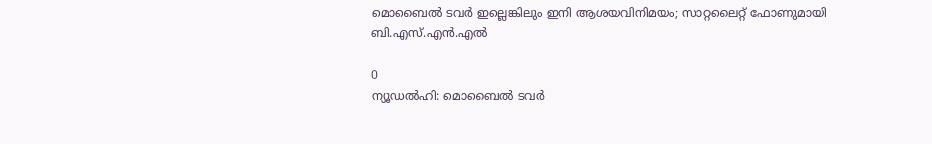മൊബൈൽ ടവർ ഇല്ലെങ്കിലും ഇനി ആശയവിനിമയം; സാറ്റലൈറ്റ് ഫോണുമായി ബി.എസ്.എൻ.എൽ‍

0
ന്യൂഡല്‍ഹി: മൊബൈല്‍ ടവര്‍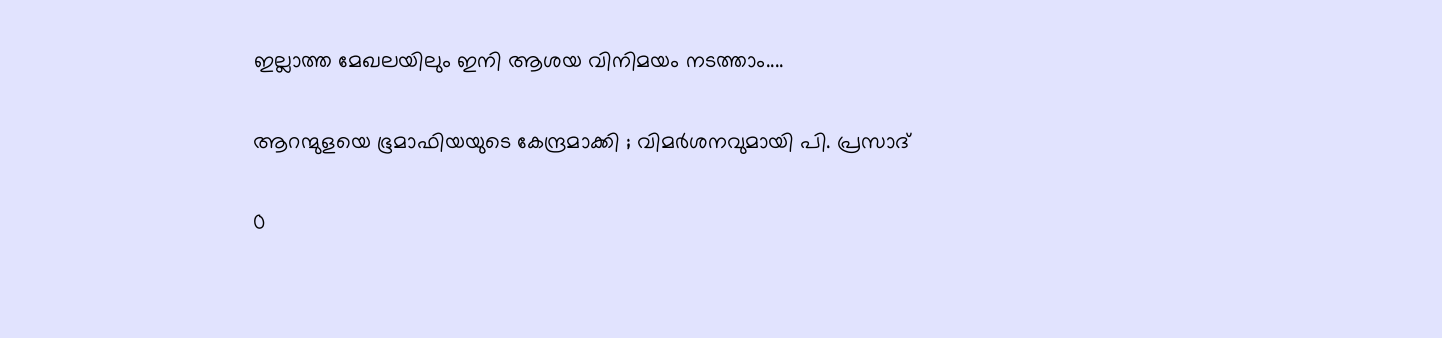ഇല്ലാത്ത മേഖലയിലും ഇനി ആശയ വിനിമയം നടത്താം....

ആറന്മുളയെ ഭൂമാഫിയയുടെ കേന്ദ്രമാക്കി ; വിമർശനവുമായി പി. പ്രസാദ്

0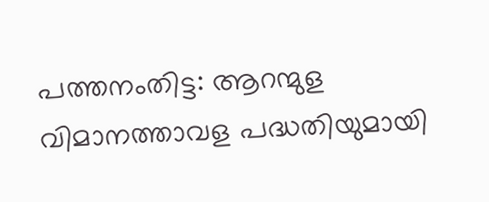പത്തനംതിട്ട: ആറന്മുള വിമാനത്താവള പദ്ധതിയുമായി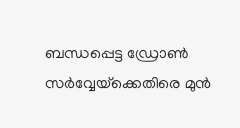ബന്ധപ്പെട്ട ഡ്രോണ്‍ സര്‍വ്വേയ്‌ക്കെതിരെ മുന്‍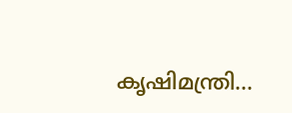കൃഷിമന്ത്രി...